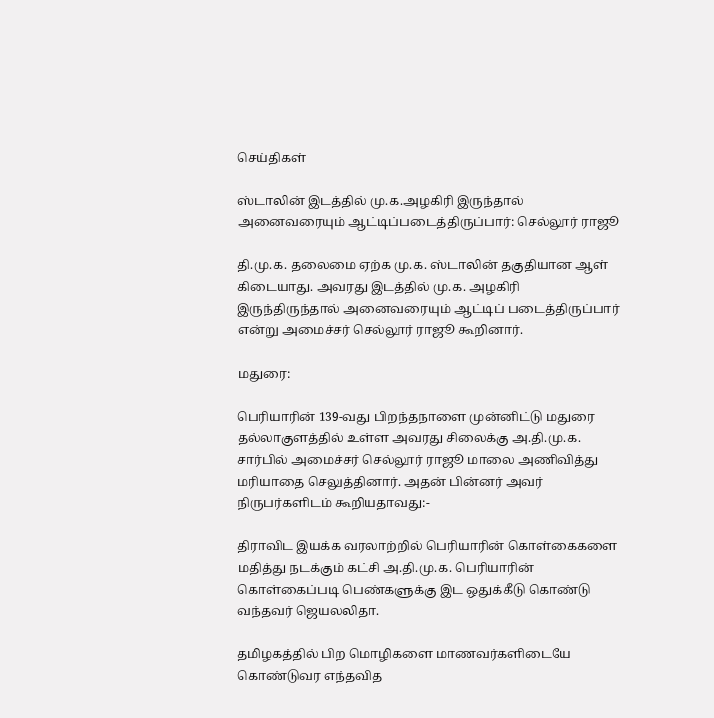செய்திகள்

ஸ்டாலின் இடத்தில் மு.க.அழகிரி இருந்தால் அனைவரையும் ஆட்டிப்படைத்திருப்பார்: செல்லூர் ராஜூ

தி.மு.க. தலைமை ஏற்க மு.க. ஸ்டாலின் தகுதியான ஆள் கிடையாது. அவரது இடத்தில் மு.க. அழகிரி இருந்திருந்தால் அனைவரையும் ஆட்டிப் படைத்திருப்பார் என்று அமைச்சர் செல்லூர் ராஜூ கூறினார்.

மதுரை:

பெரியாரின் 139-வது பிறந்தநாளை முன்னிட்டு மதுரை தல்லாகுளத்தில் உள்ள அவரது சிலைக்கு அ.தி.மு.க. சார்பில் அமைச்சர் செல்லூர் ராஜூ மாலை அணிவித்து மரியாதை செலுத்தினார். அதன் பின்னர் அவர் நிருபர்களிடம் கூறியதாவது:-

திராவிட இயக்க வரலாற்றில் பெரியாரின் கொள்கைகளை மதித்து நடக்கும் கட்சி அ.தி.மு.க. பெரியாரின் கொள்கைப்படி பெண்களுக்கு இட ஒதுக்கீடு கொண்டு வந்தவர் ஜெயலலிதா.

தமிழகத்தில் பிற மொழிகளை மாணவர்களிடையே கொண்டுவர எந்தவித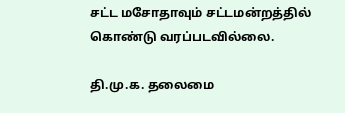சட்ட மசோதாவும் சட்டமன்றத்தில் கொண்டு வரப்படவில்லை.

தி.மு.க. தலைமை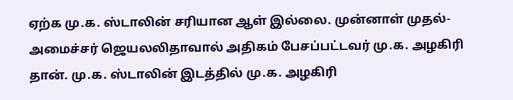ஏற்க மு.க. ஸ்டாலின் சரியான ஆள் இல்லை. முன்னாள் முதல்-அமைச்சர் ஜெயலலிதாவால் அதிகம் பேசப்பட்டவர் மு.க. அழகிரி தான். மு.க. ஸ்டாலின் இடத்தில் மு.க. அழகிரி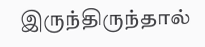இருந்திருந்தால்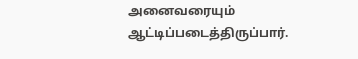அனைவரையும் ஆட்டிப்படைத்திருப்பார்.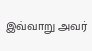இவ்வாறு அவர்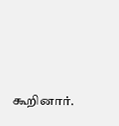கூறினார்.